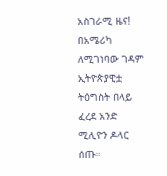አስገራሚ ዜና!
በአሜሪካ ለሚገነባው ገዳም ኢትዮጵያዊቷ ትዕግስት በላይ ፈረደ አንድ ሚሊዮን ዶላር ሰጡ።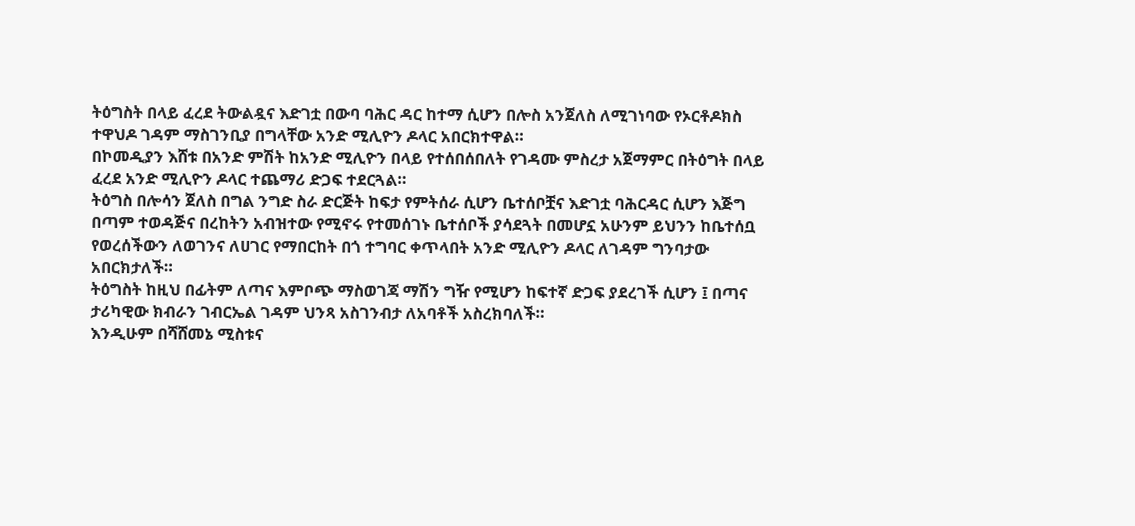ትዕግስት በላይ ፈረደ ትውልዷና እድገቷ በውባ ባሕር ዳር ከተማ ሲሆን በሎስ አንጀለስ ለሚገነባው የኦርቶዶክስ ተዋህዶ ገዳም ማስገንቢያ በግላቸው አንድ ሚሊዮን ዶላር አበርክተዋል።
በኮመዲያን እሸቱ በአንድ ምሽት ከአንድ ሚሊዮን በላይ የተሰበሰበለት የገዳሙ ምስረታ አጀማምር በትዕግት በላይ ፈረደ አንድ ሚሊዮን ዶላር ተጨማሪ ድጋፍ ተደርጓል።
ትዕግስ በሎሳን ጀለስ በግል ንግድ ስራ ድርጅት ከፍታ የምትሰራ ሲሆን ቤተሰቦቿና እድገቷ ባሕርዳር ሲሆን እጅግ በጣም ተወዳጅና በረከትን አብዝተው የሚኖሩ የተመሰገኑ ቤተሰቦች ያሳደጓት በመሆኗ አሁንም ይህንን ከቤተሰቧ የወረሰችውን ለወገንና ለሀገር የማበርከት በጎ ተግባር ቀጥላበት አንድ ሚሊዮን ዶላር ለገዳም ግንባታው አበርክታለች።
ትዕግስት ከዚህ በፊትም ለጣና እምቦጭ ማስወገጃ ማሽን ግዥ የሚሆን ከፍተኛ ድጋፍ ያደረገች ሲሆን ፤ በጣና ታሪካዊው ክብራን ገብርኤል ገዳም ህንጻ አስገንብታ ለአባቶች አስረክባለች።
እንዲሁም በሻሸመኔ ሚስቱና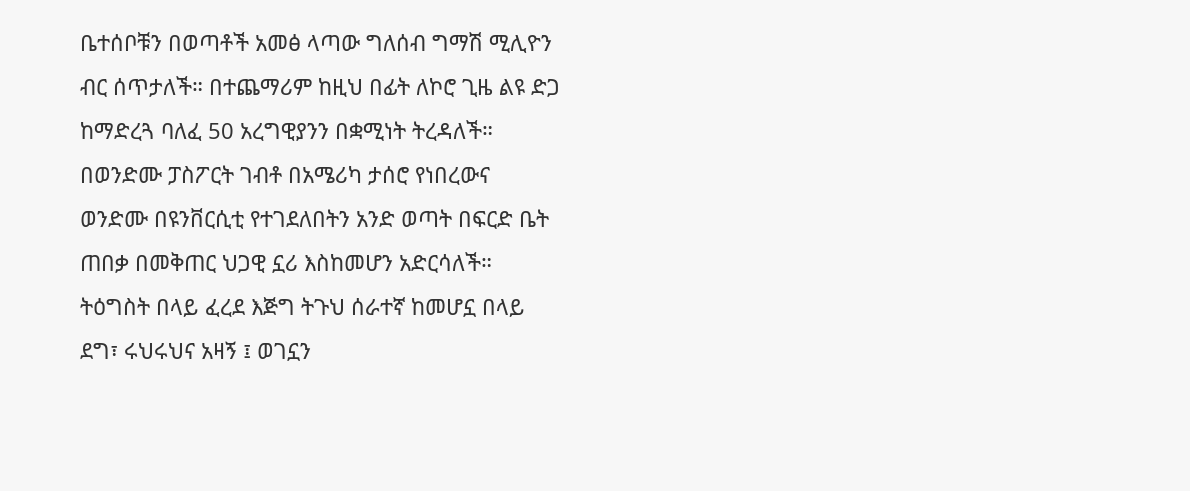ቤተሰቦቹን በወጣቶች አመፅ ላጣው ግለሰብ ግማሽ ሚሊዮን ብር ሰጥታለች። በተጨማሪም ከዚህ በፊት ለኮሮ ጊዜ ልዩ ድጋ ከማድረጓ ባለፈ 50 አረግዊያንን በቋሚነት ትረዳለች። በወንድሙ ፓስፖርት ገብቶ በአሜሪካ ታሰሮ የነበረውና ወንድሙ በዩንቨርሲቲ የተገደለበትን አንድ ወጣት በፍርድ ቤት ጠበቃ በመቅጠር ህጋዊ ኗሪ እስከመሆን አድርሳለች።
ትዕግስት በላይ ፈረደ እጅግ ትጉህ ሰራተኛ ከመሆኗ በላይ ደግ፣ ሩህሩህና አዛኝ ፤ ወገኗን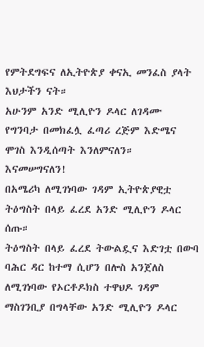የምትደግፍና ለኢትዮጵያ ቀናኢ መንፈስ ያላት እህታችን ናት።
አሁንም አንድ ሚሊዮን ዶላር ለገዳሙ የግንባታ በመክፈሏ ፈጣሪ ረጅም እድሜና ሞገስ እንዲሰጣት እንለምናለን። እናመሠግናለን!
በአሜሪካ ለሚገነባው ገዳም ኢትዮጵያዊቷ ትዕግስት በላይ ፈረደ አንድ ሚሊዮን ዶላር ሰጡ።
ትዕግስት በላይ ፈረደ ትውልዷና እድገቷ በውባ ባሕር ዳር ከተማ ሲሆን በሎስ አንጀለስ ለሚገነባው የኦርቶዶክስ ተዋህዶ ገዳም ማስገንቢያ በግላቸው አንድ ሚሊዮን ዶላር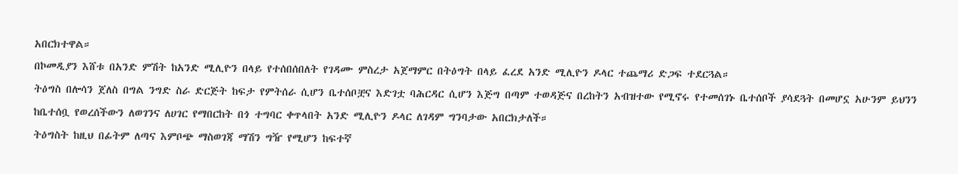አበርክተዋል።
በኮመዲያን እሸቱ በአንድ ምሽት ከአንድ ሚሊዮን በላይ የተሰበሰበለት የገዳሙ ምስረታ አጀማምር በትዕግት በላይ ፈረደ አንድ ሚሊዮን ዶላር ተጨማሪ ድጋፍ ተደርጓል።
ትዕግስ በሎሳን ጀለስ በግል ንግድ ስራ ድርጅት ከፍታ የምትሰራ ሲሆን ቤተሰቦቿና እድገቷ ባሕርዳር ሲሆን እጅግ በጣም ተወዳጅና በረከትን አብዝተው የሚኖሩ የተመሰገኑ ቤተሰቦች ያሳደጓት በመሆኗ አሁንም ይህንን ከቤተሰቧ የወረሰችውን ለወገንና ለሀገር የማበርከት በጎ ተግባር ቀጥላበት አንድ ሚሊዮን ዶላር ለገዳም ግንባታው አበርክታለች።
ትዕግስት ከዚህ በፊትም ለጣና እምቦጭ ማስወገጃ ማሽን ግዥ የሚሆን ከፍተኛ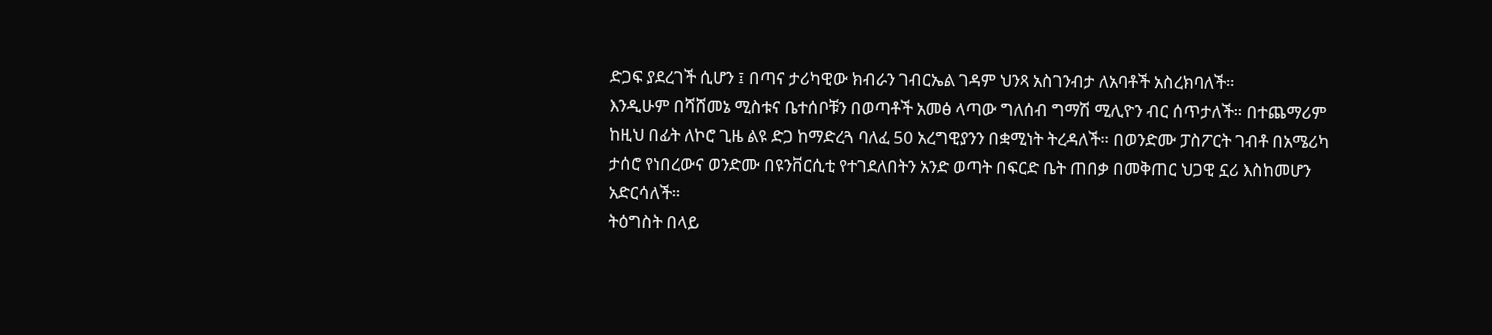ድጋፍ ያደረገች ሲሆን ፤ በጣና ታሪካዊው ክብራን ገብርኤል ገዳም ህንጻ አስገንብታ ለአባቶች አስረክባለች።
እንዲሁም በሻሸመኔ ሚስቱና ቤተሰቦቹን በወጣቶች አመፅ ላጣው ግለሰብ ግማሽ ሚሊዮን ብር ሰጥታለች። በተጨማሪም ከዚህ በፊት ለኮሮ ጊዜ ልዩ ድጋ ከማድረጓ ባለፈ 50 አረግዊያንን በቋሚነት ትረዳለች። በወንድሙ ፓስፖርት ገብቶ በአሜሪካ ታሰሮ የነበረውና ወንድሙ በዩንቨርሲቲ የተገደለበትን አንድ ወጣት በፍርድ ቤት ጠበቃ በመቅጠር ህጋዊ ኗሪ እስከመሆን አድርሳለች።
ትዕግስት በላይ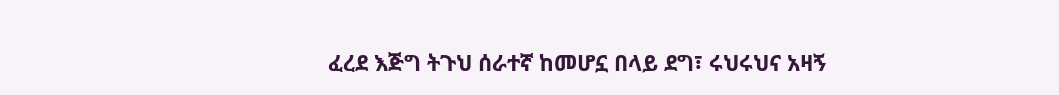ፈረደ እጅግ ትጉህ ሰራተኛ ከመሆኗ በላይ ደግ፣ ሩህሩህና አዛኝ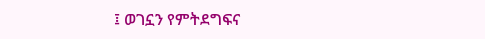፤ ወገኗን የምትደግፍና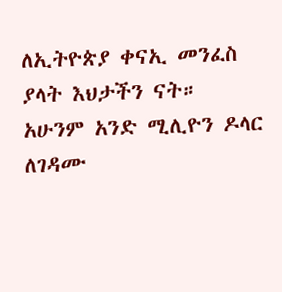ለኢትዮጵያ ቀናኢ መንፈስ ያላት እህታችን ናት።
አሁንም አንድ ሚሊዮን ዶላር ለገዳሙ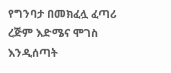የግንባታ በመክፈሏ ፈጣሪ ረጅም እድሜና ሞገስ እንዲሰጣት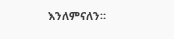እንለምናለን።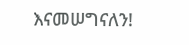እናመሠግናለን!